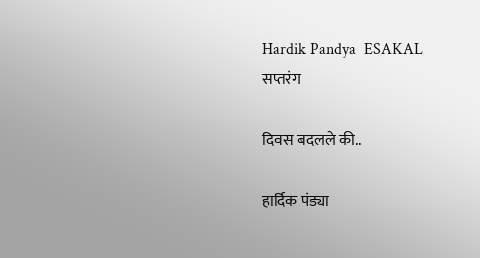Hardik Pandya  ESAKAL
सप्तरंग

दिवस बदलले की..

हार्दिक पंड्या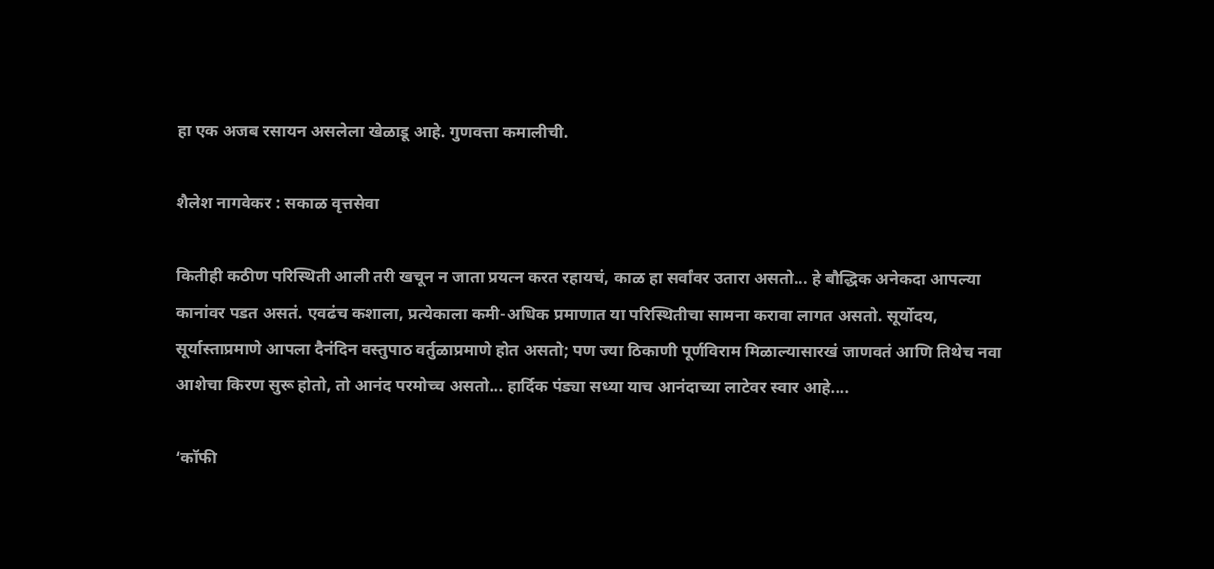हा एक अजब रसायन असलेला खेळाडू आहे. गुणवत्ता कमालीची.

शैलेश नागवेकर : सकाळ वृत्तसेवा

कितीही कठीण परिस्थिती आली तरी खचून न जाता प्रयत्न करत रहायचं, काळ हा सर्वांवर उतारा असतो... हे बौद्धिक अनेकदा आपल्या कानांवर पडत असतं. एवढंच कशाला, प्रत्येकाला कमी-अधिक प्रमाणात या परिस्थितीचा सामना करावा लागत असतो. सूर्योदय, सूर्यास्ताप्रमाणे आपला दैनंदिन वस्तुपाठ वर्तुळाप्रमाणे होत असतो; पण ज्या ठिकाणी पूर्णविराम मिळाल्यासारखं जाणवतं आणि तिथेच नवा आशेचा किरण सुरू होतो, तो आनंद परमोच्च असतो... हार्दिक पंड्या सध्या याच आनंदाच्या लाटेवर स्वार आहे....

‘कॉफी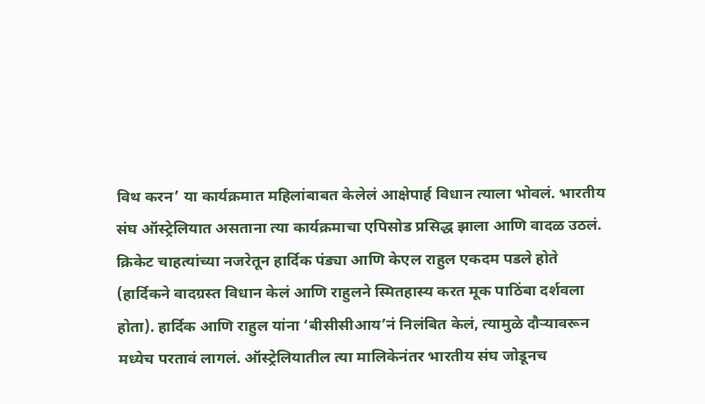विथ करन’ या कार्यक्रमात महिलांबाबत केलेलं आक्षेपार्ह विधान त्याला भोवलं. भारतीय संघ ऑस्ट्रेलियात असताना त्या कार्यक्रमाचा एपिसोड प्रसिद्ध झाला आणि वादळ उठलं. क्रिकेट चाहत्यांच्या नजरेतून हार्दिक पंड्या आणि केएल राहुल एकदम पडले होते (हार्दिकने वादग्रस्त विधान केलं आणि राहुलने स्मितहास्य करत मूक पाठिंबा दर्शवला होता). हार्दिक आणि राहुल यांना ‘बीसीसीआय’नं निलंबित केलं, त्यामुळे दौऱ्यावरून मध्येच परतावं लागलं. ऑस्ट्रेलियातील त्या मालिकेनंतर भारतीय संघ जोडूनच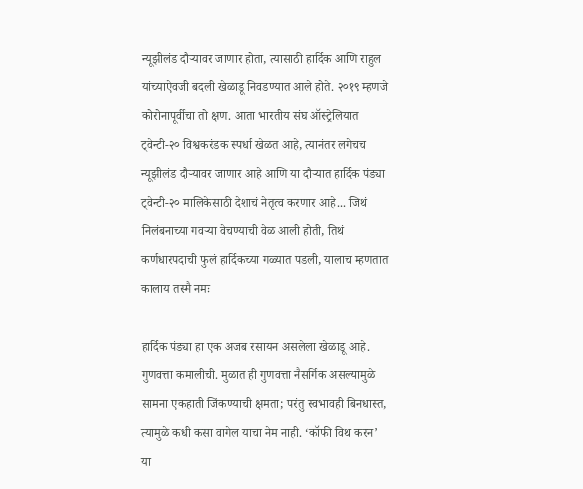न्यूझीलंड दौऱ्यावर जाणार होता, त्यासाठी हार्दिक आणि राहुल यांच्याऐवजी बदली खेळाडू निवडण्यात आले होते. २०१९ म्हणजे कोरोनापूर्वीचा तो क्षण. आता भारतीय संघ ऑस्ट्रेलियात ट्वेन्टी-२० विश्वकरंडक स्पर्धा खेळत आहे, त्यानंतर लगेचच न्यूझीलंड दौऱ्यावर जाणार आहे आणि या दौऱ्यात हार्दिक पंड्या ट्वेन्टी-२० मालिकेसाठी देशाचं नेतृत्व करणार आहे... जिथं निलंबनाच्या गवऱ्या वेचण्याची वेळ आली होती, तिथं कर्णधारपदाची फुलं हार्दिकच्या गळ्यात पडली, यालाच म्हणतात कालाय तस्मै नमः

हार्दिक पंड्या हा एक अजब रसायन असलेला खेळाडू आहे. गुणवत्ता कमालीची. मुळात ही गुणवत्ता नैसर्गिक असल्यामुळे सामना एकहाती जिंकण्याची क्षमता; परंतु स्वभावही बिनधास्त, त्यामुळे कधी कसा वागेल याचा नेम नाही. ‘कॉफी विथ करन’ या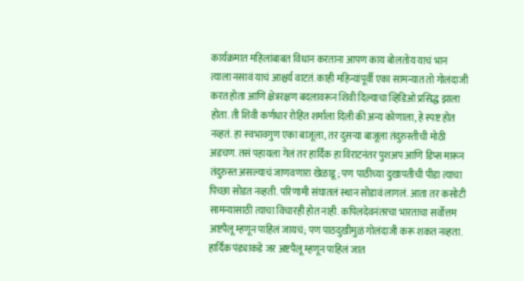कार्यक्रमात महिलांबाबत विधान करताना आपण काय बोलतोय याचं भान त्याला नसावं याचं आश्चर्य वाटतं. काही महिन्यांपूर्वी एका सामन्यात तो गोलंदाजी करत होता आणि क्षेत्ररक्षण बदलावरून शिवी दिल्याचा व्हिडिओ प्रसिद्ध झाला होता. ती शिवी कर्णधार रोहित शर्माला दिली की अन्य कोणाला, हे स्पष्ट होत नव्हतं. हा स्वभावगुण एका बाजूला, तर दुसऱ्या बाजूला तंदुरुस्तीची मोठी अडचण. तसं पहायला गेलं तर हार्दिक हा विराटनंतर पुशअप आणि डिप्स मारून तंदुरुस्त असल्याचं जाणवणारा खेळाडू; पण पाठीच्या दुखापतीची पीडा त्याचा पिच्छा सोडत नव्हती. परिणामी संघातलं स्थान सोडावं लागलं. आता तर कसोटी सामन्यासाठी त्याचा विचारही होत नाही. कपिलदेवनंतरचा भारताचा सर्वोत्तम अष्टपैलू म्हणून पाहिलं जायचं; पण पाठदुखीमुळं गोलंदाजी करू शकत नव्हता. हार्दिक पंड्याकडे जर अष्टपैलू म्हणून पाहिलं जात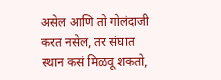असेल आणि तो गोलंदाजी करत नसेल, तर संघात स्थान कसं मिळवू शकतो,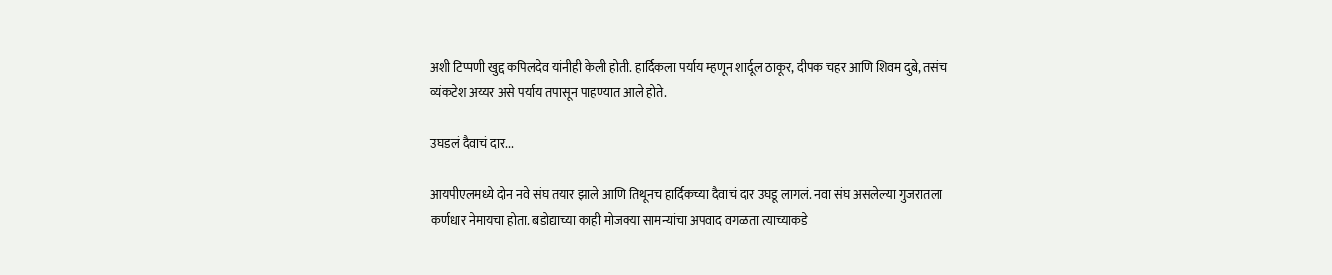अशी टिप्पणी खुद्द कपिलदेव यांनीही केली होती. हार्दिकला पर्याय म्हणून शार्दूल ठाकूर, दीपक चहर आणि शिवम दुबे, तसंच व्यंकटेश अय्यर असे पर्याय तपासून पाहण्यात आले होते.

उघडलं दैवाचं दार...

आयपीएलमध्ये दोन नवे संघ तयार झाले आणि तिथूनच हार्दिकच्या दैवाचं दार उघडू लागलं. नवा संघ असलेल्या गुजरातला कर्णधार नेमायचा होता. बडोद्याच्या काही मोजक्या सामन्यांचा अपवाद वगळता त्याच्याकडे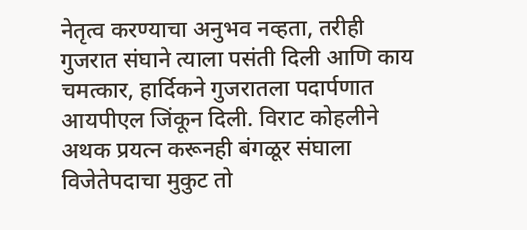नेतृत्व करण्याचा अनुभव नव्हता, तरीही गुजरात संघाने त्याला पसंती दिली आणि काय चमत्कार, हार्दिकने गुजरातला पदार्पणात आयपीएल जिंकून दिली. विराट कोहलीने अथक प्रयत्न करूनही बंगळूर संघाला विजेतेपदाचा मुकुट तो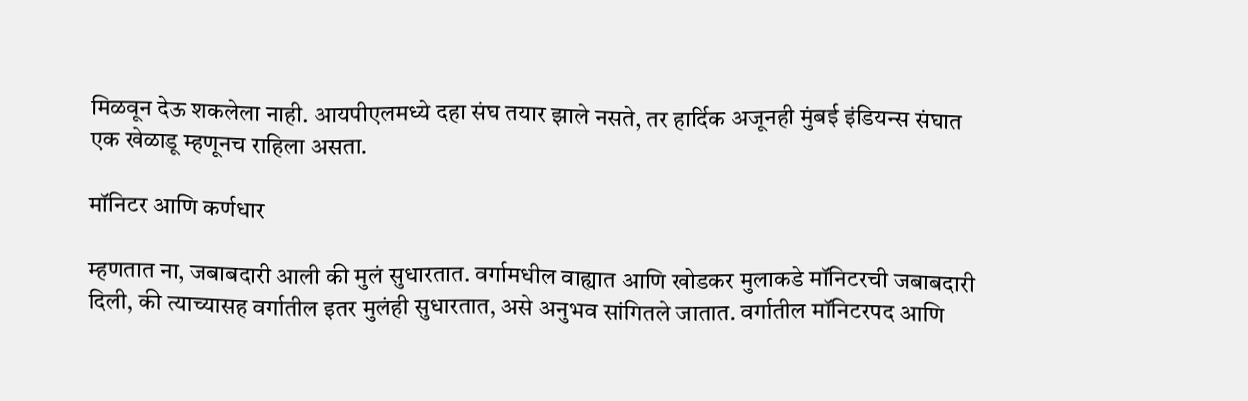मिळवून देऊ शकलेला नाही. आयपीएलमध्ये दहा संघ तयार झाले नसते, तर हार्दिक अजूनही मुंबई इंडियन्स संघात एक खेळाडू म्हणूनच राहिला असता.

मॉनिटर आणि कर्णधार

म्हणतात ना, जबाबदारी आली की मुलं सुधारतात. वर्गामधील वाह्यात आणि खोडकर मुलाकडे मॉनिटरची जबाबदारी दिली, की त्याच्यासह वर्गातील इतर मुलंही सुधारतात, असे अनुभव सांगितले जातात. वर्गातील मॉनिटरपद आणि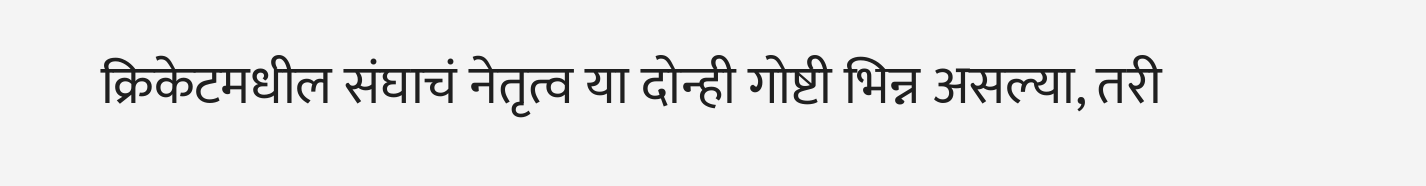क्रिकेटमधील संघाचं नेतृत्व या दोन्ही गोष्टी भिन्न असल्या, तरी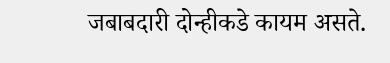जबाबदारी दोन्हीकडे कायम असते.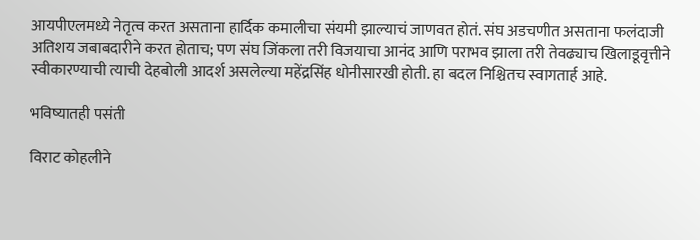आयपीएलमध्ये नेतृत्व करत असताना हार्दिक कमालीचा संयमी झाल्याचं जाणवत होतं. संघ अडचणीत असताना फलंदाजी अतिशय जबाबदारीने करत होताच; पण संघ जिंकला तरी विजयाचा आनंद आणि पराभव झाला तरी तेवढ्याच खिलाडूवृत्तीने स्वीकारण्याची त्याची देहबोली आदर्श असलेल्या महेंद्रसिंह धोनीसारखी होती. हा बदल निश्चितच स्वागतार्ह आहे.

भविष्यातही पसंती

विराट कोहलीने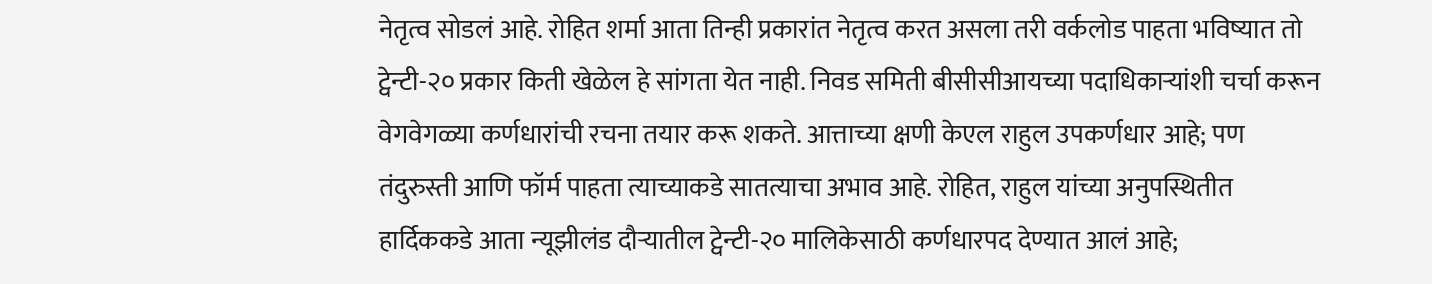नेतृत्व सोडलं आहे. रोहित शर्मा आता तिन्ही प्रकारांत नेतृत्व करत असला तरी वर्कलोड पाहता भविष्यात तो ट्वेन्टी-२० प्रकार किती खेळेल हे सांगता येत नाही. निवड समिती बीसीसीआयच्या पदाधिकाऱ्यांशी चर्चा करून वेगवेगळ्या कर्णधारांची रचना तयार करू शकते. आत्ताच्या क्षणी केएल राहुल उपकर्णधार आहे; पण तंदुरुस्ती आणि फॉर्म पाहता त्याच्याकडे सातत्याचा अभाव आहे. रोहित, राहुल यांच्या अनुपस्थितीत हार्दिककडे आता न्यूझीलंड दौऱ्यातील ट्वेन्टी-२० मालिकेसाठी कर्णधारपद देण्यात आलं आहे;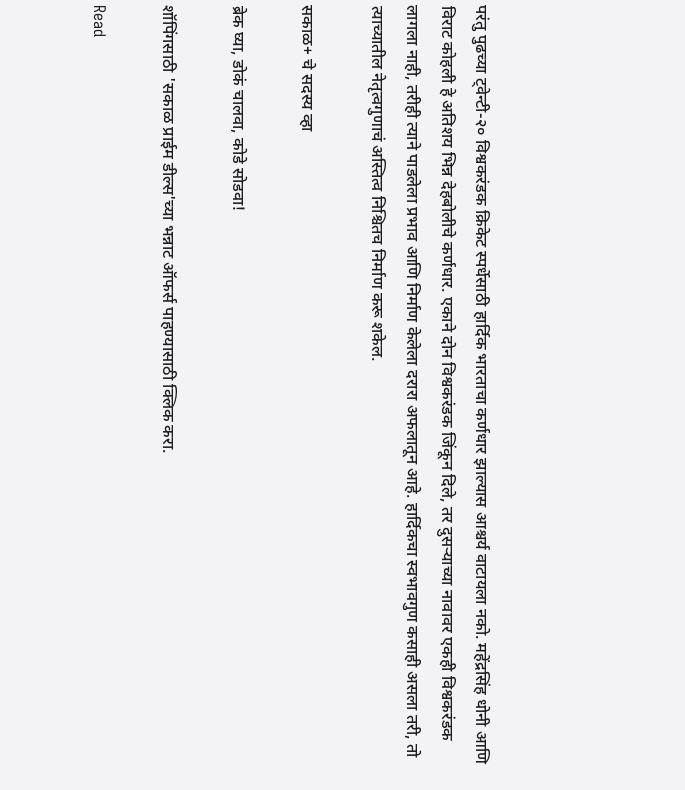परंतु पुढच्या ट्वेन्टी-२० विश्वकरंडक क्रिकेट स्पर्धेसाठी हार्दिक भारताचा कर्णधार झाल्यास आश्चर्य वाटायला नको. महेंद्रसिंह धोनी आणि विराट कोहली हे अतिशय भिन्न देहबोलीचे कर्णधार. एकाने दोन विश्वकरंडक जिंकून दिले, तर दुसऱ्याच्या नावावर एकही विश्वकरंडक लागला नाही, तरीही त्याने पाडलेला प्रभाव आणि निर्माण केलेला दरारा अफलातून आहे. हार्दिकचा स्वभावगुण कसाही असला तरी, तो त्याच्यातील नेतृत्वगुणाचं अस्तित्व निश्चितच निर्माण करू शकेल.

सकाळ+ चे सदस्य व्हा

ब्रेक घ्या, डोकं चालवा, कोडे सोडवा!

शॉपिंगसाठी 'सकाळ प्राईम डील्स'च्या भन्नाट ऑफर्स पाहण्यासाठी क्लिक करा.

Read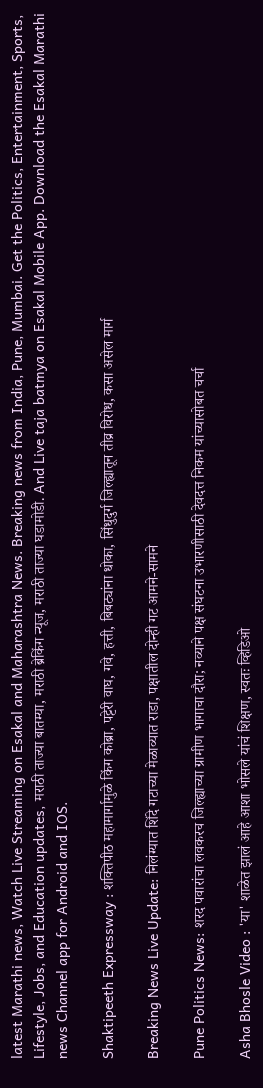latest Marathi news, Watch Live Streaming on Esakal and Maharashtra News. Breaking news from India, Pune, Mumbai. Get the Politics, Entertainment, Sports, Lifestyle, Jobs, and Education updates, मराठी ताज्या बातम्या, मराठी ब्रेकिंग न्यूज, मराठी ताज्या घडामोडी. And Live taja batmya on Esakal Mobile App. Download the Esakal Marathi news Channel app for Android and IOS.

Shaktipeeth Expressway : शक्तिपीठ महामार्गामुळे किंग कोब्रा, पट्टेरी वाघ, गवे, हत्ती, बिबट्यांना धोका, सिंधुदुर्ग जिल्ह्यातून तीव्र विरोध, कसा असेल मार्ग

Breaking News Live Update: निलंग्यात शिंदे गटाच्या मेळाव्यात राडा, पक्षातील दोन्ही गट आमने-सामने

Pune Politics News: शरद पवारांचा लवकरच जिल्ह्याच्या ग्रामीण भागाचा दौरा; नव्याने पक्ष संघटना उभारणीसाठी देवदत्त निकम यांच्यासोबत चर्चा

Asha Bhosle Video : 'या' शाळेत झालं आहे आशा भोसले यांचं शिक्षण, स्वतः व्हिडिओ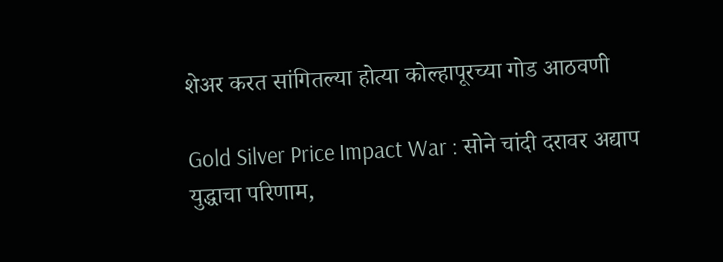शेअर करत सांगितल्या होत्या कोल्हापूरच्या गोड आठवणी

Gold Silver Price Impact War : सोने चांदी दरावर अद्याप युद्धाचा परिणाम,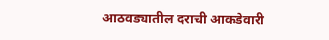आठवड्यातील दराची आकडेवारी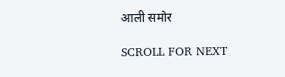आली समोर

SCROLL FOR NEXT